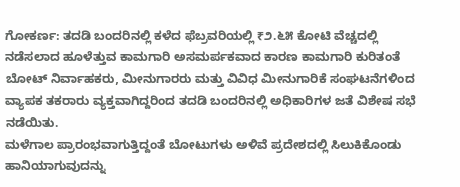ಗೋಕರ್ಣ: ತದಡಿ ಬಂದರಿನಲ್ಲಿ ಕಳೆದ ಫೆಬ್ರವರಿಯಲ್ಲಿ ₹೨.೬೫ ಕೋಟಿ ವೆಚ್ಚದಲ್ಲಿ ನಡೆಸಲಾದ ಹೂಳೆತ್ತುವ ಕಾಮಗಾರಿ ಅಸಮರ್ಪಕವಾದ ಕಾರಣ ಕಾಮಗಾರಿ ಕುರಿತಂತೆ ಬೋಟ್ ನಿರ್ವಾಹಕರು, ಮೀನುಗಾರರು ಮತ್ತು ವಿವಿಧ ಮೀನುಗಾರಿಕೆ ಸಂಘಟನೆಗಳಿಂದ ವ್ಯಾಪಕ ತಕರಾರು ವ್ಯಕ್ತವಾಗಿದ್ದರಿಂದ ತದಡಿ ಬಂದರಿನಲ್ಲಿ ಅಧಿಕಾರಿಗಳ ಜತೆ ವಿಶೇಷ ಸಭೆ ನಡೆಯಿತು.
ಮಳೆಗಾಲ ಪ್ರಾರಂಭವಾಗುತ್ತಿದ್ದಂತೆ ಬೋಟುಗಳು ಅಳಿವೆ ಪ್ರದೇಶದಲ್ಲಿ ಸಿಲುಕಿಕೊಂಡು ಹಾನಿಯಾಗುವುದನ್ನು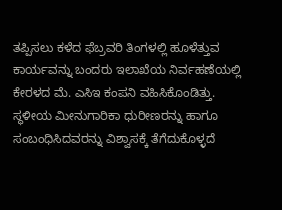ತಪ್ಪಿಸಲು ಕಳೆದ ಫೆಬ್ರವರಿ ತಿಂಗಳಲ್ಲಿ ಹೂಳೆತ್ತುವ ಕಾರ್ಯವನ್ನು ಬಂದರು ಇಲಾಖೆಯ ನಿರ್ವಹಣೆಯಲ್ಲಿ ಕೇರಳದ ಮೆ. ಎಸಿಇ ಕಂಪನಿ ವಹಿಸಿಕೊಂಡಿತ್ತು. ಸ್ಥಳೀಯ ಮೀನುಗಾರಿಕಾ ಧುರೀಣರನ್ನು ಹಾಗೂ ಸಂಬಂಧಿಸಿದವರನ್ನು ವಿಶ್ವಾಸಕ್ಕೆ ತೆಗೆದುಕೊಳ್ಳದೆ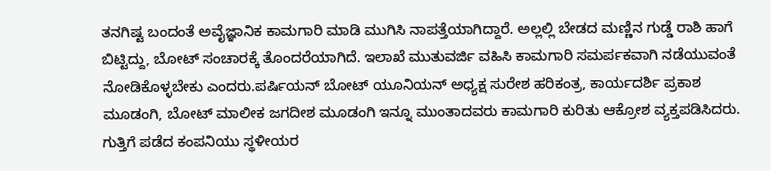ತನಗಿಷ್ಟ ಬಂದಂತೆ ಅವೈಜ್ಞಾನಿಕ ಕಾಮಗಾರಿ ಮಾಡಿ ಮುಗಿಸಿ ನಾಪತ್ತೆಯಾಗಿದ್ದಾರೆ. ಅಲ್ಲಲ್ಲಿ ಬೇಡದ ಮಣ್ಣಿನ ಗುಡ್ಡೆ ರಾಶಿ ಹಾಗೆ ಬಿಟ್ಟಿದ್ದು, ಬೋಟ್ ಸಂಚಾರಕ್ಕೆ ತೊಂದರೆಯಾಗಿದೆ. ಇಲಾಖೆ ಮುತುವರ್ಜಿ ವಹಿಸಿ ಕಾಮಗಾರಿ ಸಮರ್ಪಕವಾಗಿ ನಡೆಯುವಂತೆ ನೋಡಿಕೊಳ್ಳಬೇಕು ಎಂದರು.ಪರ್ಷಿಯನ್ ಬೋಟ್ ಯೂನಿಯನ್ ಅಧ್ಯಕ್ಷ ಸುರೇಶ ಹರಿಕಂತ್ರ, ಕಾರ್ಯದರ್ಶಿ ಪ್ರಕಾಶ ಮೂಡಂಗಿ, ಬೋಟ್ ಮಾಲೀಕ ಜಗದೀಶ ಮೂಡಂಗಿ ಇನ್ನೂ ಮುಂತಾದವರು ಕಾಮಗಾರಿ ಕುರಿತು ಆಕ್ರೋಶ ವ್ಯಕ್ತಪಡಿಸಿದರು. ಗುತ್ತಿಗೆ ಪಡೆದ ಕಂಪನಿಯು ಸ್ಥಳೀಯರ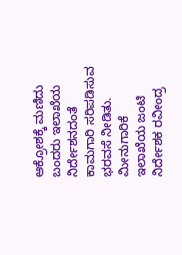ಆಕ್ರೋಶಕ್ಕೆ ಮಣಿದು ಬಂದರು ಇಲಾಖೆಯ ನಿರ್ದೇಶನದಂತೆ ಕಾಮಗಾರಿ ಸರಿಪಡಿಸುವ ಭರವಸೆ ನೀಡಿತು.
ಮೀನುಗಾರಿಕೆ ಇಲಾಖೆಯ ಜಂಟಿ ನಿರ್ದೇಶಕ ರವೀಂದ್ರ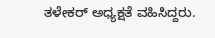ತಳೇಕರ್ ಅಧ್ಯಕ್ಷತೆ ವಹಿಸಿದ್ದರು.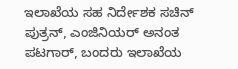ಇಲಾಖೆಯ ಸಹ ನಿರ್ದೇಶಕ ಸಚಿನ್ ಪುತ್ರನ್, ಎಂಜಿನಿಯರ್ ಅನಂತ ಪಟಗಾರ್, ಬಂದರು ಇಲಾಖೆಯ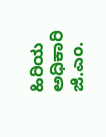ಹಿರಿಯ ಅಧಿಕಾರಿ ಜಿ.ಎಂ.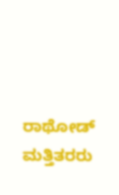ರಾಥೋಡ್ ಮತ್ತಿತರರು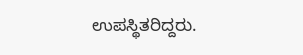ಉಪಸ್ಥಿತರಿದ್ದರು.